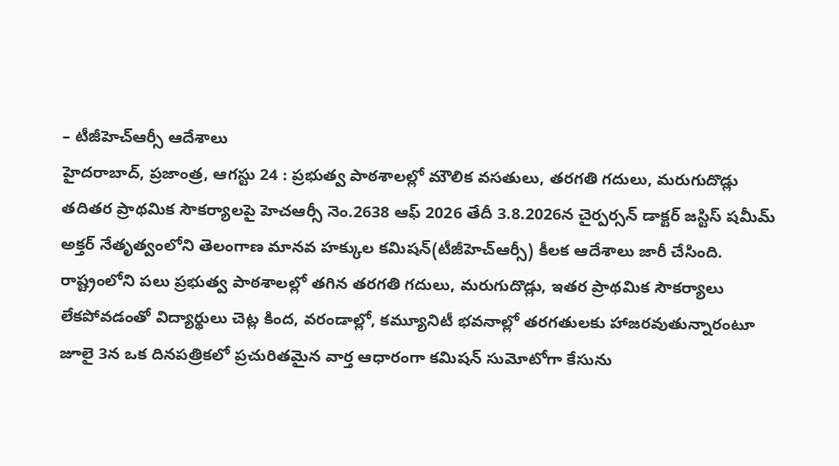– టీజీహెచ్ఆర్సీ ఆదేశాలు
హైదరాబాద్, ప్రజాంత్ర, ఆగస్టు 24 : ప్రభుత్వ పాఠశాలల్లో మౌలిక వసతులు, తరగతి గదులు, మరుగుదొడ్లు తదితర ప్రాథమిక సౌకర్యాలపై హెచఆర్సీ నెం.2638 ఆఫ్ 2026 తేదీ 3.8.2026న చైర్పర్సన్ డాక్టర్ జస్టిస్ షమీమ్ అక్తర్ నేతృత్వంలోని తెలంగాణ మానవ హక్కుల కమిషన్(టీజీహెచ్ఆర్సీ) కీలక ఆదేశాలు జారీ చేసింది. రాష్ట్రంలోని పలు ప్రభుత్వ పాఠశాలల్లో తగిన తరగతి గదులు, మరుగుదొడ్లు, ఇతర ప్రాథమిక సౌకర్యాలు లేకపోవడంతో విద్యార్థులు చెట్ల కింద, వరండాల్లో, కమ్యూనిటీ భవనాల్లో తరగతులకు హాజరవుతున్నారంటూ జూలై 3న ఒక దినపత్రికలో ప్రచురితమైన వార్త ఆధారంగా కమిషన్ సుమోటోగా కేసును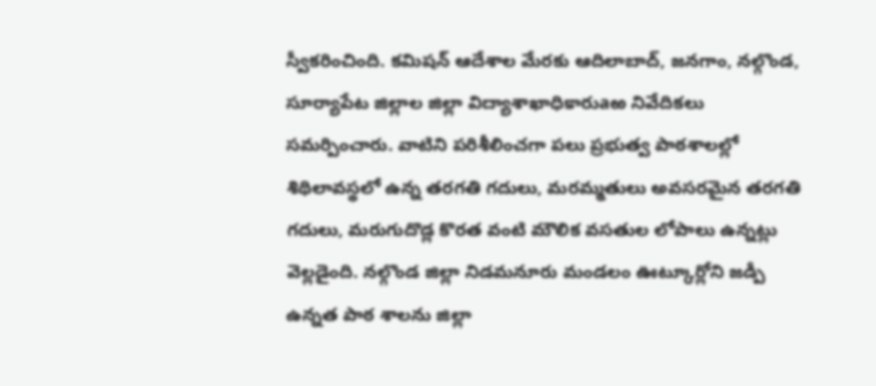స్వీకరించింది. కమిషన్ ఆదేశాల మేరకు ఆదిలాబాద్, జనగాం, నల్గొండ, సూర్యాపేట జిల్లాల జిల్లా విద్యాశాఖాధికారుaఱ నివేదికలు సమర్పించారు. వాటిని పరిశీలించగా పలు ప్రభుత్వ పాఠశాలల్లో శిథిలావస్థలో ఉన్న తరగతి గదులు, మరమ్మతులు అవసరమైన తరగతి గదులు, మరుగుదొడ్ల కొరత వంటి మౌలిక వసతుల లోపాలు ఉన్నట్లు వెల్లడైంది. నల్గొండ జిల్లా నిడమనూరు మండలం ఊట్కూర్లోని జడ్పీ ఉన్నత పాఠ శాలను జిల్లా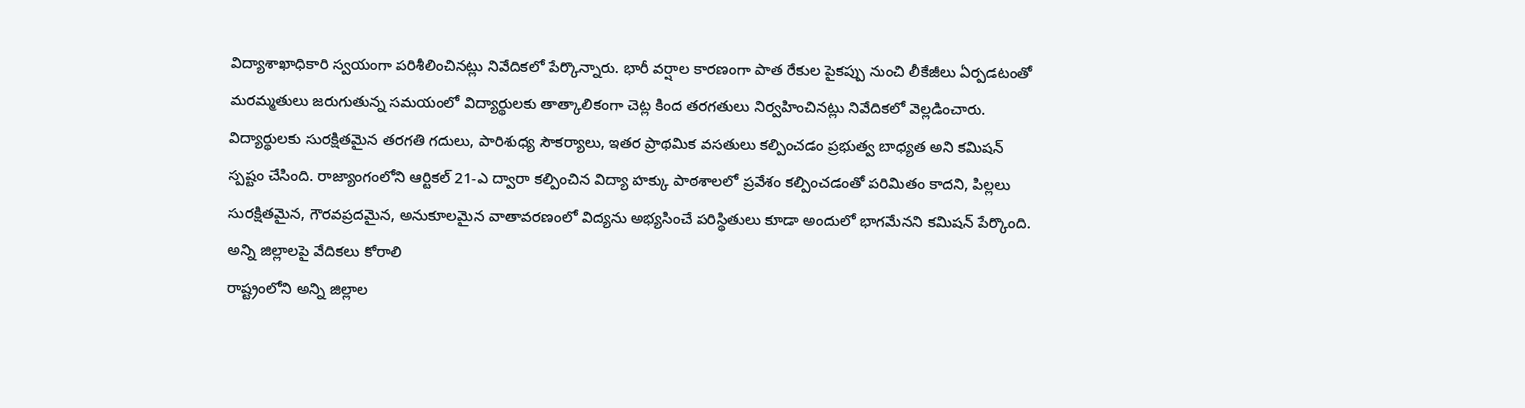విద్యాశాఖాధికారి స్వయంగా పరిశీలించినట్లు నివేదికలో పేర్కొన్నారు. భారీ వర్షాల కారణంగా పాత రేకుల పైకప్పు నుంచి లీకేజీలు ఏర్పడటంతో మరమ్మతులు జరుగుతున్న సమయంలో విద్యార్థులకు తాత్కాలికంగా చెట్ల కింద తరగతులు నిర్వహించినట్లు నివేదికలో వెల్లడించారు. విద్యార్థులకు సురక్షితమైన తరగతి గదులు, పారిశుధ్య సౌకర్యాలు, ఇతర ప్రాథమిక వసతులు కల్పించడం ప్రభుత్వ బాధ్యత అని కమిషన్ స్పష్టం చేసింది. రాజ్యాంగంలోని ఆర్టికల్ 21-ఎ ద్వారా కల్పించిన విద్యా హక్కు పాఠశాలలో ప్రవేశం కల్పించడంతో పరిమితం కాదని, పిల్లలు సురక్షితమైన, గౌరవప్రదమైన, అనుకూలమైన వాతావరణంలో విద్యను అభ్యసించే పరిస్థితులు కూడా అందులో భాగమేనని కమిషన్ పేర్కొంది.
అన్ని జిల్లాలపై వేదికలు కోరాలి
రాష్ట్రంలోని అన్ని జిల్లాల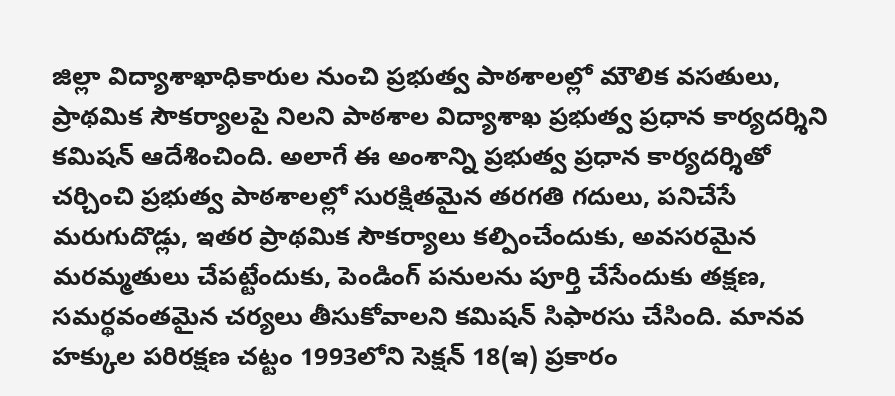జిల్లా విద్యాశాఖాధికారుల నుంచి ప్రభుత్వ పాఠశాలల్లో మౌలిక వసతులు, ప్రాథమిక సౌకర్యాలపై నిలని పాఠశాల విద్యాశాఖ ప్రభుత్వ ప్రధాన కార్యదర్శిని కమిషన్ ఆదేశించింది. అలాగే ఈ అంశాన్ని ప్రభుత్వ ప్రధాన కార్యదర్శితో చర్చించి ప్రభుత్వ పాఠశాలల్లో సురక్షితమైన తరగతి గదులు, పనిచేసే మరుగుదొడ్లు, ఇతర ప్రాథమిక సౌకర్యాలు కల్పించేందుకు, అవసరమైన మరమ్మతులు చేపట్టేందుకు, పెండింగ్ పనులను పూర్తి చేసేందుకు తక్షణ, సమర్థవంతమైన చర్యలు తీసుకోవాలని కమిషన్ సిఫారసు చేసింది. మానవ హక్కుల పరిరక్షణ చట్టం 1993లోని సెక్షన్ 18(ఇ) ప్రకారం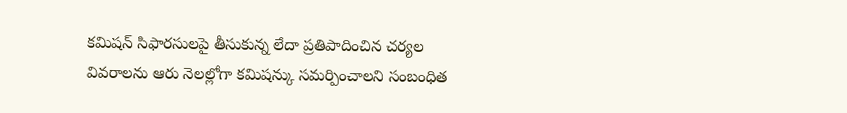కమిషన్ సిఫారసులపై తీసుకున్న లేదా ప్రతిపాదించిన చర్యల వివరాలను ఆరు నెలల్లోగా కమిషన్కు సమర్పించాలని సంబంధిత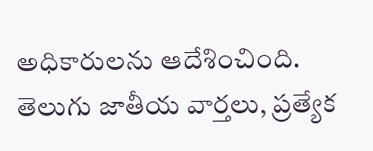అధికారులను ఆదేశించింది.
తెలుగు జాతీయ వార్తలు, ప్రత్యేక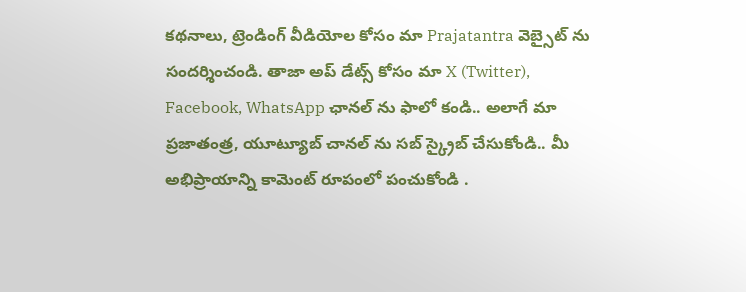కథనాలు, ట్రెండింగ్ వీడియోల కోసం మా Prajatantra వెబ్సైట్ ను సందర్శించండి. తాజా అప్ డేట్స్ కోసం మా X (Twitter), Facebook, WhatsApp ఛానల్ ను ఫాలో కండి.. అలాగే మా ప్రజాతంత్ర, యూట్యూబ్ చానల్ ను సబ్ స్క్రైబ్ చేసుకోండి.. మీ అభిప్రాయాన్ని కామెంట్ రూపంలో పంచుకోండి .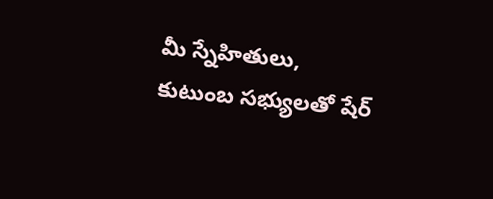మీ స్నేహితులు, కుటుంబ సభ్యులతో షేర్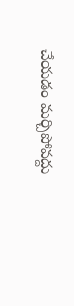చేయడం మర్చిపోవద్దు